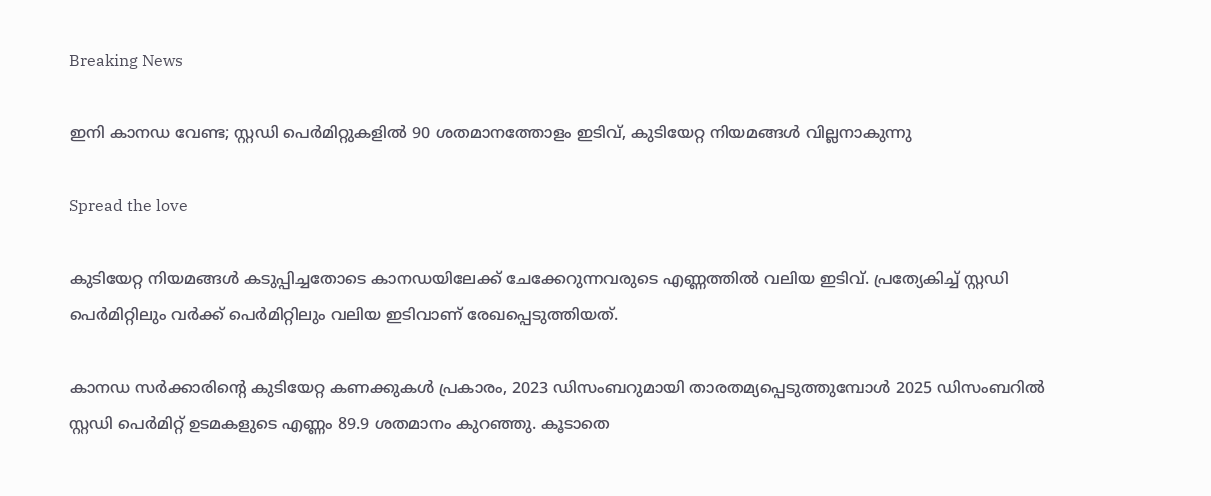Breaking News

ഇനി കാനഡ വേണ്ട; സ്റ്റഡി പെര്‍മിറ്റുകളില്‍ 90 ശതമാനത്തോളം ഇടിവ്, കുടിയേറ്റ നിയമങ്ങള്‍ വില്ലനാകുന്നു

Spread the love

കുടിയേറ്റ നിയമങ്ങള്‍ കടുപ്പിച്ചതോടെ കാനഡയിലേക്ക് ചേക്കേറുന്നവരുടെ എണ്ണത്തില്‍ വലിയ ഇടിവ്. പ്രത്യേകിച്ച് സ്റ്റഡി പെര്‍മിറ്റിലും വര്‍ക്ക് പെര്‍മിറ്റിലും വലിയ ഇടിവാണ് രേഖപ്പെടുത്തിയത്.

കാനഡ സര്‍ക്കാരിന്റെ കുടിയേറ്റ കണക്കുകള്‍ പ്രകാരം, 2023 ഡിസംബറുമായി താരതമ്യപ്പെടുത്തുമ്പോള്‍ 2025 ഡിസംബറില്‍ സ്റ്റഡി പെര്‍മിറ്റ് ഉടമകളുടെ എണ്ണം 89.9 ശതമാനം കുറഞ്ഞു. കൂടാതെ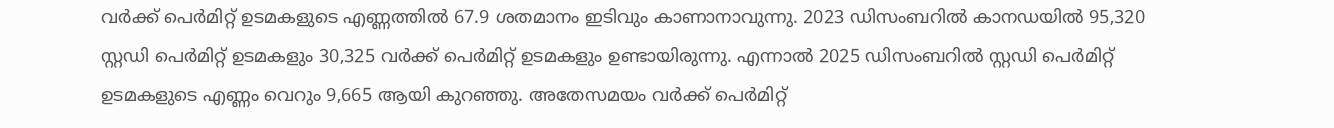വര്‍ക്ക് പെര്‍മിറ്റ് ഉടമകളുടെ എണ്ണത്തില്‍ 67.9 ശതമാനം ഇടിവും കാണാനാവുന്നു. 2023 ഡിസംബറില്‍ കാനഡയില്‍ 95,320 സ്റ്റഡി പെര്‍മിറ്റ് ഉടമകളും 30,325 വര്‍ക്ക് പെര്‍മിറ്റ് ഉടമകളും ഉണ്ടായിരുന്നു. എന്നാല്‍ 2025 ഡിസംബറില്‍ സ്റ്റഡി പെര്‍മിറ്റ് ഉടമകളുടെ എണ്ണം വെറും 9,665 ആയി കുറഞ്ഞു. അതേസമയം വര്‍ക്ക് പെര്‍മിറ്റ്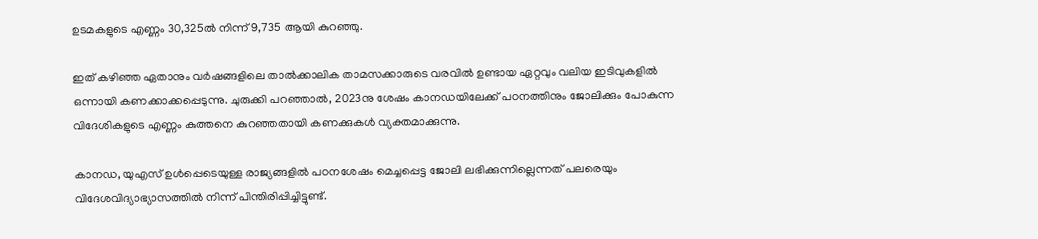ഉടമകളുടെ എണ്ണം 30,325ല്‍ നിന്ന് 9,735 ആയി കുറഞ്ഞു.

ഇത് കഴിഞ്ഞ ഏതാനും വര്‍ഷങ്ങളിലെ താല്‍ക്കാലിക താമസക്കാരുടെ വരവില്‍ ഉണ്ടായ ഏറ്റവും വലിയ ഇടിവുകളില്‍ ഒന്നായി കണക്കാക്കപ്പെടുന്നു. ചുരുക്കി പറഞ്ഞാല്‍, 2023നു ശേഷം കാനഡയിലേക്ക് പഠനത്തിനും ജോലിക്കും പോകുന്ന വിദേശികളുടെ എണ്ണം കുത്തനെ കുറഞ്ഞതായി കണക്കുകള്‍ വ്യക്തമാക്കുന്നു.

കാനഡ, യുഎസ് ഉള്‍പ്പെടെയുള്ള രാജ്യങ്ങളില്‍ പഠനശേഷം മെച്ചപ്പെട്ട ജോലി ലഭിക്കുന്നില്ലെന്നത് പലരെയും വിദേശവിദ്യാഭ്യാസത്തില്‍ നിന്ന് പിന്തിരിപ്പിച്ചിട്ടുണ്ട്.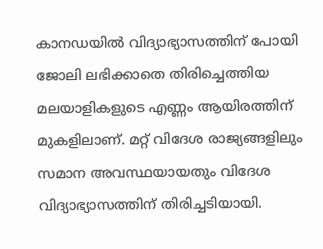കാനഡയില്‍ വിദ്യാഭ്യാസത്തിന് പോയി ജോലി ലഭിക്കാതെ തിരിച്ചെത്തിയ മലയാളികളുടെ എണ്ണം ആയിരത്തിന് മുകളിലാണ്. മറ്റ് വിദേശ രാജ്യങ്ങളിലും സമാന അവസ്ഥയായതും വിദേശ വിദ്യാഭ്യാസത്തിന് തിരിച്ചടിയായി.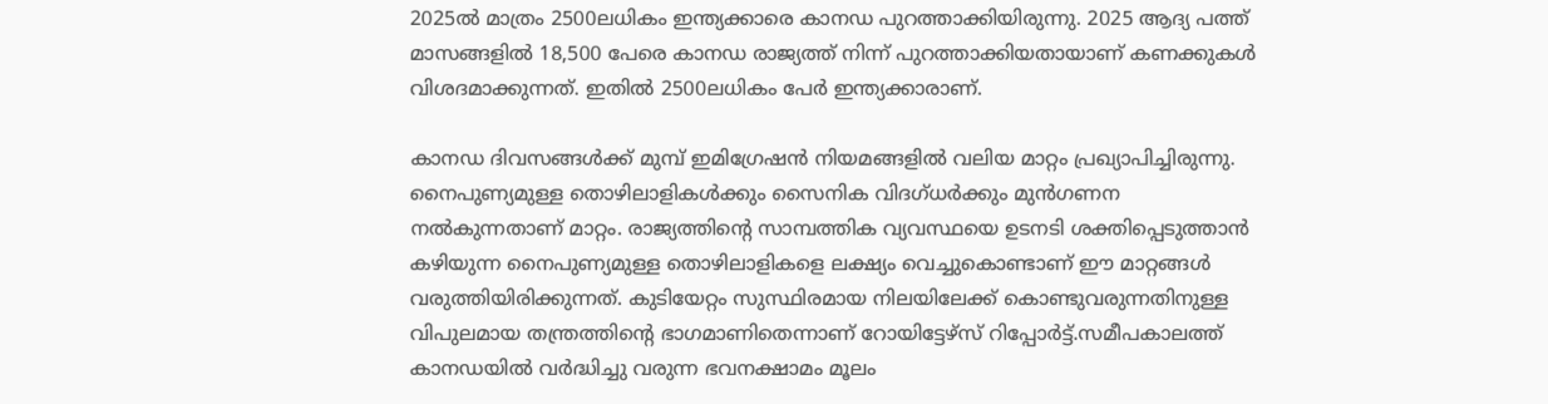2025ല്‍ മാത്രം 2500ലധികം ഇന്ത്യക്കാരെ കാനഡ പുറത്താക്കിയിരുന്നു. 2025 ആദ്യ പത്ത് മാസങ്ങളില്‍ 18,500 പേരെ കാനഡ രാജ്യത്ത് നിന്ന് പുറത്താക്കിയതായാണ് കണക്കുകള്‍ വിശദമാക്കുന്നത്. ഇതില്‍ 2500ലധികം പേര്‍ ഇന്ത്യക്കാരാണ്.

കാനഡ ദിവസങ്ങള്‍ക്ക് മുമ്പ് ഇമിഗ്രേഷന്‍ നിയമങ്ങളില്‍ വലിയ മാറ്റം പ്രഖ്യാപിച്ചിരുന്നു. നൈപുണ്യമുള്ള തൊഴിലാളികള്‍ക്കും സൈനിക വിദഗ്ധര്‍ക്കും മുന്‍ഗണന നല്‍കുന്നതാണ് മാറ്റം. രാജ്യത്തിന്റെ സാമ്പത്തിക വ്യവസ്ഥയെ ഉടനടി ശക്തിപ്പെടുത്താന്‍ കഴിയുന്ന നൈപുണ്യമുള്ള തൊഴിലാളികളെ ലക്ഷ്യം വെച്ചുകൊണ്ടാണ് ഈ മാറ്റങ്ങള്‍ വരുത്തിയിരിക്കുന്നത്. കുടിയേറ്റം സുസ്ഥിരമായ നിലയിലേക്ക് കൊണ്ടുവരുന്നതിനുള്ള വിപുലമായ തന്ത്രത്തിന്റെ ഭാഗമാണിതെന്നാണ് റോയിട്ടേഴ്‌സ് റിപ്പോര്‍ട്ട്.സമീപകാലത്ത് കാനഡയില്‍ വര്‍ദ്ധിച്ചു വരുന്ന ഭവനക്ഷാമം മൂലം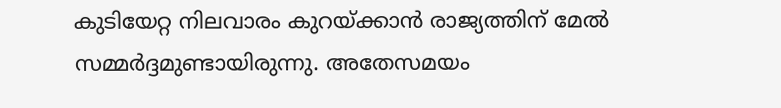കുടിയേറ്റ നിലവാരം കുറയ്ക്കാന്‍ രാജ്യത്തിന് മേല്‍ സമ്മര്‍ദ്ദമുണ്ടായിരുന്നു. അതേസമയം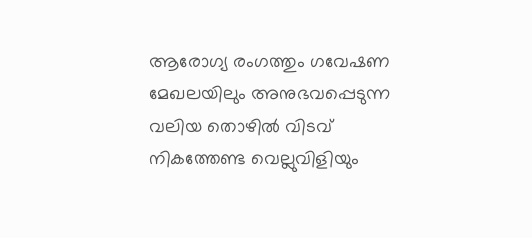ആരോഗ്യ രംഗത്തും ഗവേഷണ മേഖലയിലും അനുഭവപ്പെടുന്ന വലിയ തൊഴില്‍ വിടവ് നികത്തേണ്ട വെല്ലുവിളിയും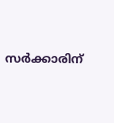സര്‍ക്കാരിന്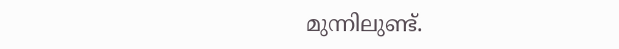മുന്നിലുണ്ട്.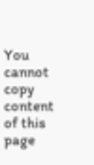You cannot copy content of this page